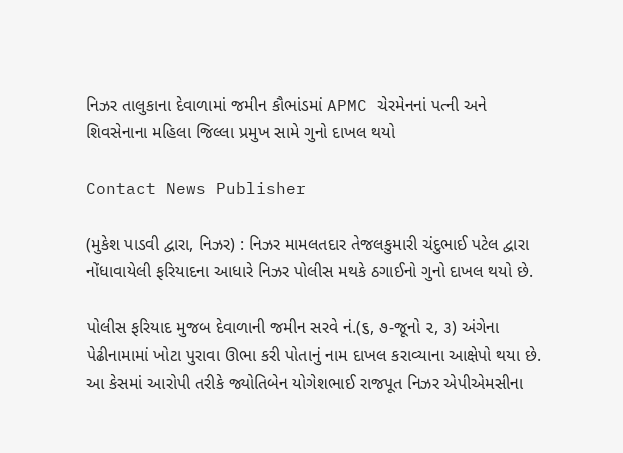નિઝર તાલુકાના દેવાળામાં જમીન કૌભાંડમાં APMC ચેરમેનનાં પત્ની અને શિવસેનાના મહિલા જિલ્લા પ્રમુખ સામે ગુનો દાખલ થયો

Contact News Publisher

(મુકેશ પાડવી દ્વારા, નિઝર) : નિઝર મામલતદાર તેજલકુમારી ચંદુભાઈ પટેલ દ્વારા નોંધાવાયેલી ફરિયાદના આધારે નિઝર પોલીસ મથકે ઠગાઈનો ગુનો દાખલ થયો છે.

પોલીસ ફરિયાદ મુજબ દેવાળાની જમીન સરવે નં.(૬, ૭-જૂનો ૨, ૩) અંગેના પેઢીનામામાં ખોટા પુરાવા ઊભા કરી પોતાનું નામ દાખલ કરાવ્યાના આક્ષેપો થયા છે. આ કેસમાં આરોપી તરીકે જ્યોતિબેન યોગેશભાઈ રાજપૂત નિઝર એપીએમસીના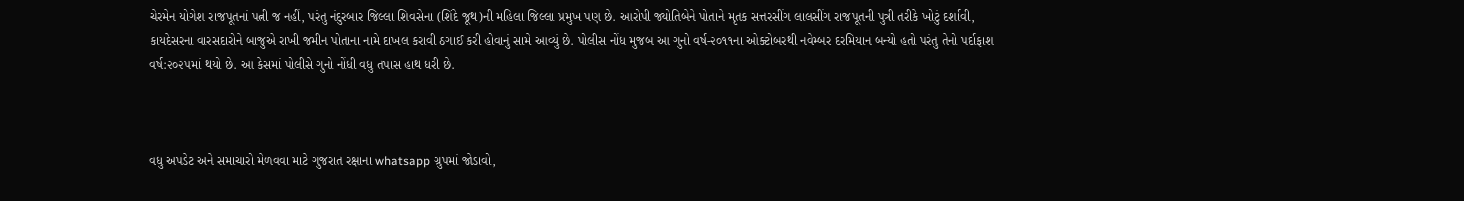ચેરમેન યોગેશ રાજપૂતનાં પત્ની જ નહીં, પરંતુ નંદુરબાર જિલ્લા શિવસેના (શિંદે જૂથ)ની મહિલા જિલ્લા પ્રમુખ પણ છે. આરોપી જ્યોતિબેને પોતાને મૃતક સત્તરસીંગ લાલસીંગ રાજપૂતની પુત્રી તરીકે ખોટું દર્શાવી, કાયદેસરના વારસદારોને બાજુએ રાખી જમીન પોતાના નામે દાખલ કરાવી ઠગાઈ કરી હોવાનું સામે આવ્યું છે. પોલીસ નોંધ મુજબ આ ગુનો વર્ષ-૨૦૧૧ના ઓક્ટોબરથી નવેમ્બર દરમિયાન બન્યો હતો પરંતુ તેનો પર્દાફાશ વર્ષ:૨૦૨૫માં થયો છે. આ કેસમાં પોલીસે ગુનો નોંધી વધુ તપાસ હાથ ધરી છે.



વધુ અપડેટ અને સમાચારો મેળવવા માટે ગુજરાત રક્ષાના whatsapp ગ્રુપમાં જોડાવો,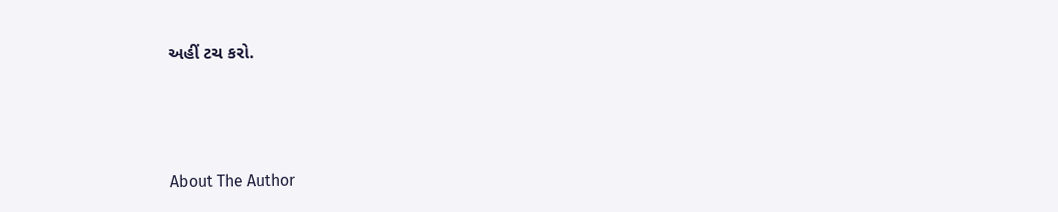અહીં ટચ કરો.



About The Author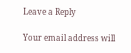Leave a Reply

Your email address will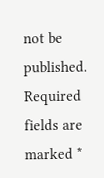not be published. Required fields are marked *